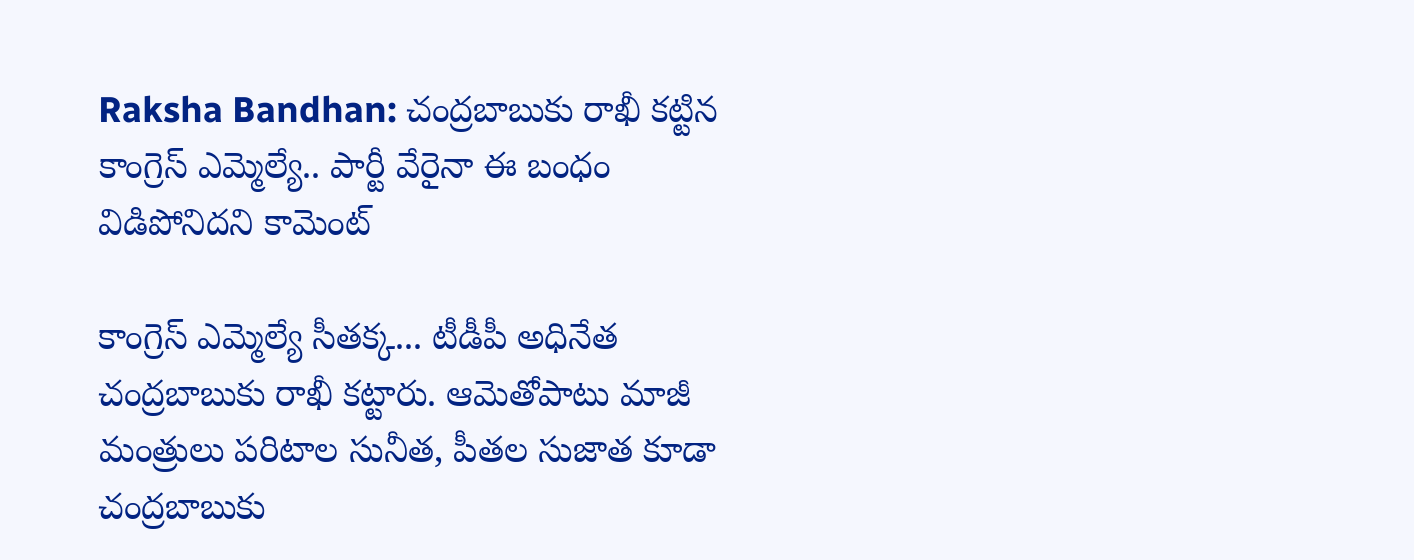Raksha Bandhan: చంద్రబాబుకు రాఖీ కట్టిన కాంగ్రెస్‌ ఎమ్మెల్యే.. పార్టీ వేరైనా ఈ బంధం విడిపోనిదని కామెంట్

కాంగ్రెస్ ఎమ్మెల్యే సీతక్క... టీడీపీ అధినేత చంద్రబాబుకు రాఖీ కట్టారు. ఆమెతోపాటు మాజీ మంత్రులు పరిటాల సునీత, పీతల సుజాత కూడా చంద్రబాబుకు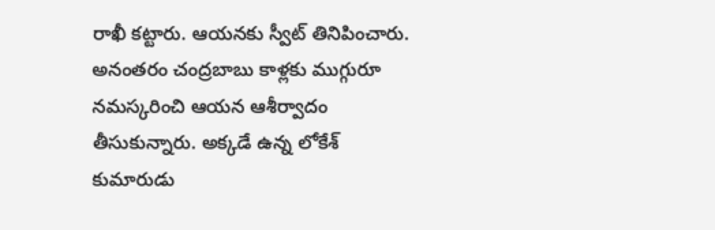రాఖీ కట్టారు. ఆయనకు స్వీట్ తినిపించారు. అనంతరం చంద్రబాబు కాళ్లకు ముగ్గురూ నమస్కరించి ఆయన ఆశీర్వాదం తీసుకున్నారు. అక్కడే ఉన్న లోకేశ్‌ కుమారుడు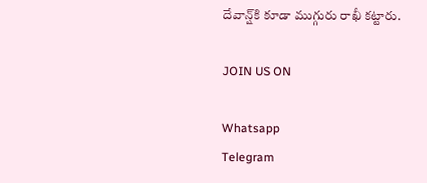దేవాన్ష్‌కి కూడా ముగ్గురు రాఖీ కట్టారు.

JOIN US ON

Whatsapp
Telegram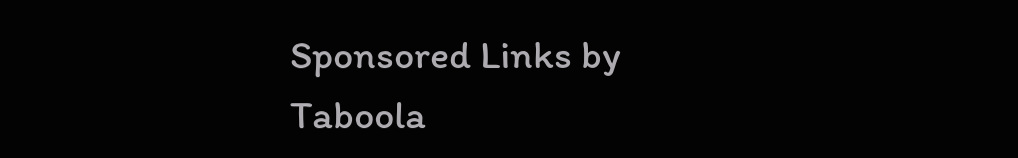Sponsored Links by Taboola